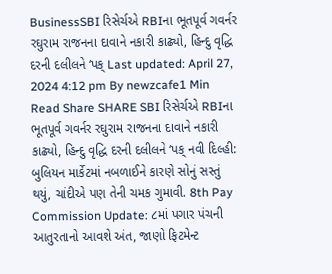BusinessSBI રિસેર્ચએ RBIના ભૂતપૂર્વ ગવર્નર રઘુરામ રાજનના દાવાને નકારી કાઢ્યો, હિન્દુ વૃદ્ધિ દરની દલીલને ‘પક્ Last updated: April 27, 2024 4:12 pm By newzcafe1 Min Read Share SHARE SBI રિસેર્ચએ RBIના ભૂતપૂર્વ ગવર્નર રઘુરામ રાજનના દાવાને નકારી કાઢ્યો, હિન્દુ વૃદ્ધિ દરની દલીલને ‘પક્ નવી દિલ્હી: બુલિયન માર્કેટમાં નબળાઈને કારણે સોનું સસ્તું થયું, ચાંદીએ પણ તેની ચમક ગુમાવી. 8th Pay Commission Update: ૮માં પગાર પંચની આતુરતાનો આવશે અંત, જાણો ફિટમેન્ટ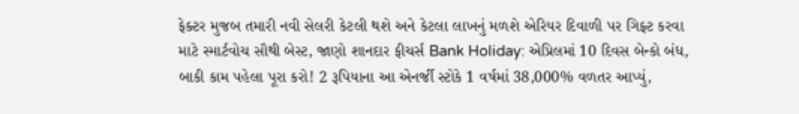ફેક્ટર મુજબ તમારી નવી સેલરી કેટલી થશે અને કેટલા લાખનું મળશે એરિયર દિવાળી પર ગિફ્ટ કરવા માટે સ્માર્ટવોચ સૌથી બેસ્ટ, જાણો શાનદાર ફીચર્સ Bank Holiday: એપ્રિલમાં 10 દિવસ બેન્કો બંધ, બાકી કામ પહેલા પૂરા કરો! 2 રૂપિયાના આ એનર્જી સ્ટોકે 1 વર્ષમાં 38,000% વળતર આપ્યું,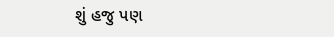શું હજુ પણ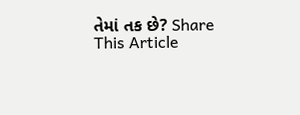તેમાં તક છે? Share This Article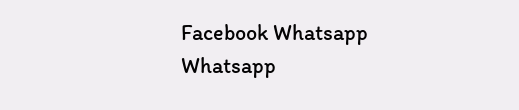Facebook Whatsapp Whatsapp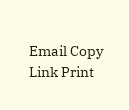Email Copy Link Print